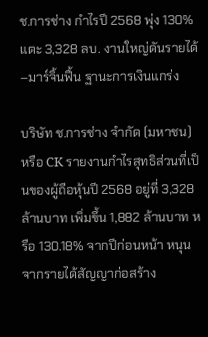ช.การช่าง กำไรปี 2568 พุ่ง 130% แตะ 3,328 ลบ. งานใหญ่ดันรายได้–มาร์จิ้นฟื้น ฐานะการเงินแกร่ง

บริษัท ช.การช่าง จำกัด (มหาชน) หรือ CK รายงานกำไรสุทธิส่วนที่เป็นของผู้ถือหุ้นปี 2568 อยู่ที่ 3,328 ล้านบาท เพิ่มขึ้น 1,882 ล้านบาท หรือ 130.18% จากปีก่อนหน้า หนุนจากรายได้สัญญาก่อสร้าง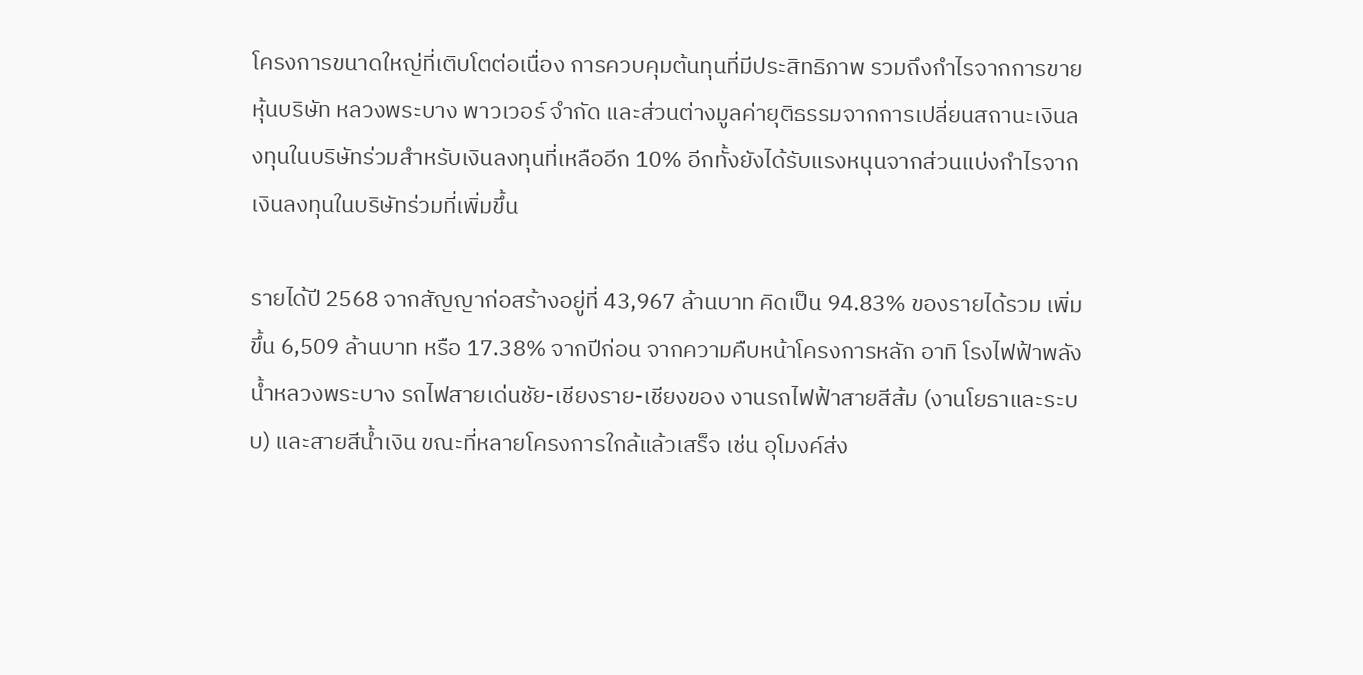โครงการขนาดใหญ่ที่เติบโตต่อเนื่อง การควบคุมต้นทุนที่มีประสิทธิภาพ รวมถึงกำไรจากการขายหุ้นบริษัท หลวงพระบาง พาวเวอร์ จำกัด และส่วนต่างมูลค่ายุติธรรมจากการเปลี่ยนสถานะเงินลงทุนในบริษัทร่วมสำหรับเงินลงทุนที่เหลืออีก 10% อีกทั้งยังได้รับแรงหนุนจากส่วนแบ่งกำไรจากเงินลงทุนในบริษัทร่วมที่เพิ่มขึ้น

รายได้ปี 2568 จากสัญญาก่อสร้างอยู่ที่ 43,967 ล้านบาท คิดเป็น 94.83% ของรายได้รวม เพิ่มขึ้น 6,509 ล้านบาท หรือ 17.38% จากปีก่อน จากความคืบหน้าโครงการหลัก อาทิ โรงไฟฟ้าพลังน้ำหลวงพระบาง รถไฟสายเด่นชัย-เชียงราย-เชียงของ งานรถไฟฟ้าสายสีส้ม (งานโยธาและระบบ) และสายสีน้ำเงิน ขณะที่หลายโครงการใกล้แล้วเสร็จ เช่น อุโมงค์ส่ง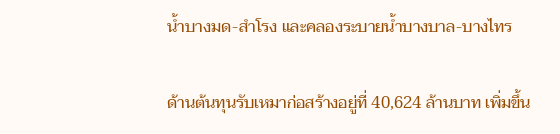น้ำบางมด-สำโรง และคลองระบายน้ำบางบาล-บางไทร

ด้านต้นทุนรับเหมาก่อสร้างอยู่ที่ 40,624 ล้านบาท เพิ่มขึ้น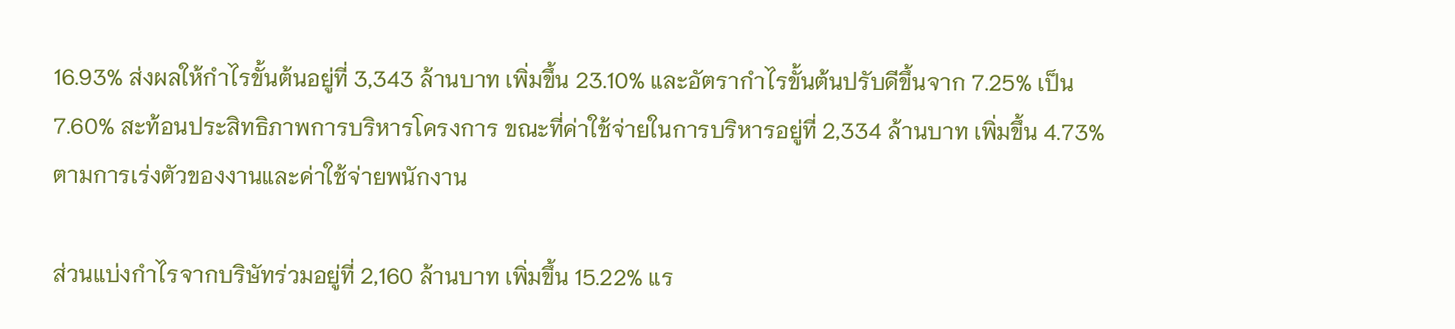16.93% ส่งผลให้กำไรขั้นต้นอยู่ที่ 3,343 ล้านบาท เพิ่มขึ้น 23.10% และอัตรากำไรขั้นต้นปรับดีขึ้นจาก 7.25% เป็น 7.60% สะท้อนประสิทธิภาพการบริหารโครงการ ขณะที่ค่าใช้จ่ายในการบริหารอยู่ที่ 2,334 ล้านบาท เพิ่มขึ้น 4.73% ตามการเร่งตัวของงานและค่าใช้จ่ายพนักงาน

ส่วนแบ่งกำไรจากบริษัทร่วมอยู่ที่ 2,160 ล้านบาท เพิ่มขึ้น 15.22% แร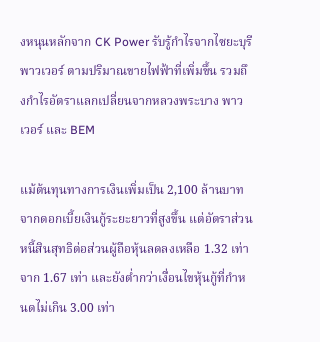งหนุนหลักจาก CK Power รับรู้กำไรจากไซยะบุรี พาวเวอร์ ตามปริมาณขายไฟฟ้าที่เพิ่มขึ้น รวมถึงกำไรอัตราแลกเปลี่ยนจากหลวงพระบาง พาวเวอร์ และ BEM

แม้ต้นทุนทางการเงินเพิ่มเป็น 2,100 ล้านบาท จากดอกเบี้ยเงินกู้ระยะยาวที่สูงขึ้น แต่อัตราส่วนหนี้สินสุทธิต่อส่วนผู้ถือหุ้นลดลงเหลือ 1.32 เท่า จาก 1.67 เท่า และยังต่ำกว่าเงื่อนไขหุ้นกู้ที่กำหนดไม่เกิน 3.00 เท่า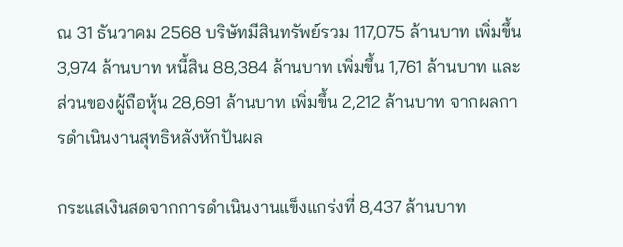ณ 31 ธันวาคม 2568 บริษัทมีสินทรัพย์รวม 117,075 ล้านบาท เพิ่มขึ้น 3,974 ล้านบาท หนี้สิน 88,384 ล้านบาท เพิ่มขึ้น 1,761 ล้านบาท และส่วนของผู้ถือหุ้น 28,691 ล้านบาท เพิ่มขึ้น 2,212 ล้านบาท จากผลการดำเนินงานสุทธิหลังหักปันผล

กระแสเงินสดจากการดำเนินงานแข็งแกร่งที่ 8,437 ล้านบาท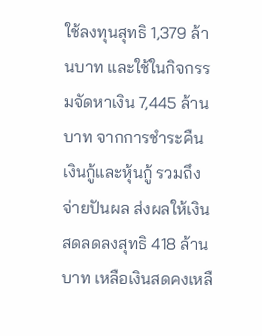ใช้ลงทุนสุทธิ 1,379 ล้านบาท และใช้ในกิจกรรมจัดหาเงิน 7,445 ล้านบาท จากการชำระคืนเงินกู้และหุ้นกู้ รวมถึงจ่ายปันผล ส่งผลให้เงินสดลดลงสุทธิ 418 ล้านบาท เหลือเงินสดคงเหลื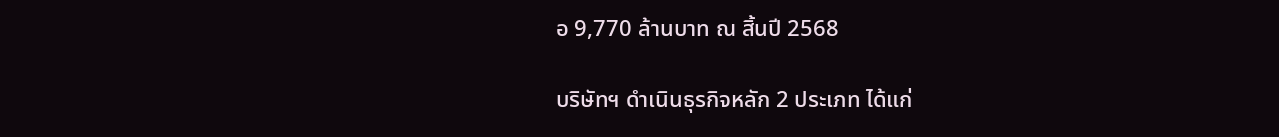อ 9,770 ล้านบาท ณ สิ้นปี 2568

บริษัทฯ ดำเนินธุรกิจหลัก 2 ประเภท ได้แก่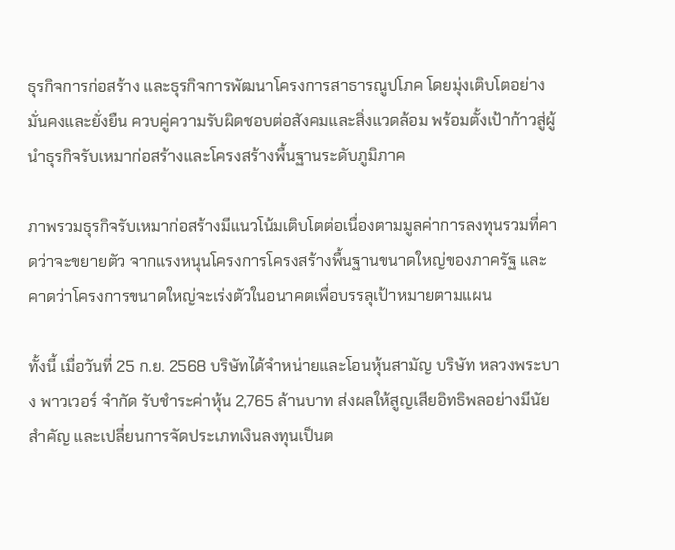ธุรกิจการก่อสร้าง และธุรกิจการพัฒนาโครงการสาธารณูปโภค โดยมุ่งเติบโตอย่างมั่นคงและยั่งยืน ควบคู่ความรับผิดชอบต่อสังคมและสิ่งแวดล้อม พร้อมตั้งเป้าก้าวสู่ผู้นำธุรกิจรับเหมาก่อสร้างและโครงสร้างพื้นฐานระดับภูมิภาค

ภาพรวมธุรกิจรับเหมาก่อสร้างมีแนวโน้มเติบโตต่อเนื่องตามมูลค่าการลงทุนรวมที่คาดว่าจะขยายตัว จากแรงหนุนโครงการโครงสร้างพื้นฐานขนาดใหญ่ของภาครัฐ และคาดว่าโครงการขนาดใหญ่จะเร่งตัวในอนาคตเพื่อบรรลุเป้าหมายตามแผน

ทั้งนี้ เมื่อวันที่ 25 ก.ย. 2568 บริษัทได้จำหน่ายและโอนหุ้นสามัญ บริษัท หลวงพระบาง พาวเวอร์ จำกัด รับชำระค่าหุ้น 2,765 ล้านบาท ส่งผลให้สูญเสียอิทธิพลอย่างมีนัยสำคัญ และเปลี่ยนการจัดประเภทเงินลงทุนเป็นต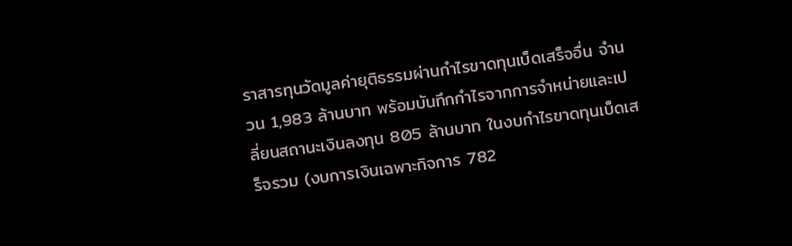ราสารทุนวัดมูลค่ายุติธรรมผ่านกำไรขาดทุนเบ็ดเสร็จอื่น จำนวน 1,983 ล้านบาท พร้อมบันทึกกำไรจากการจำหน่ายและเปลี่ยนสถานะเงินลงทุน 805 ล้านบาท ในงบกำไรขาดทุนเบ็ดเสร็จรวม (งบการเงินเฉพาะกิจการ 782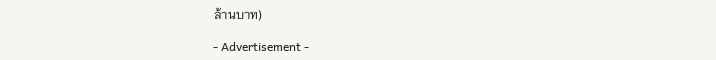ล้านบาท)

- Advertisement -